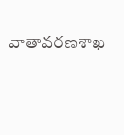వాతావరణశాఖ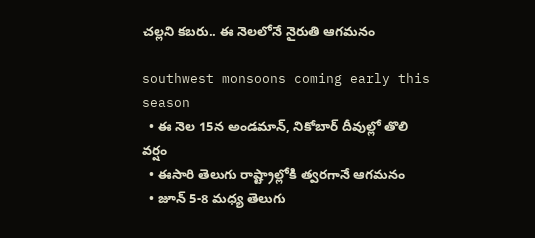చల్లని కబరు.. ఈ నెలలోనే నైరుతి ఆగమనం

southwest monsoons coming early this season
  • ఈ నెల 15న అండమాన్, నికోబార్ దీవుల్లో తొలి వర్షం
  • ఈసారి తెలుగు రాష్ట్రాల్లోకి త్వరగానే ఆగమనం
  • జూన్ 5-8 మధ్య తెలుగు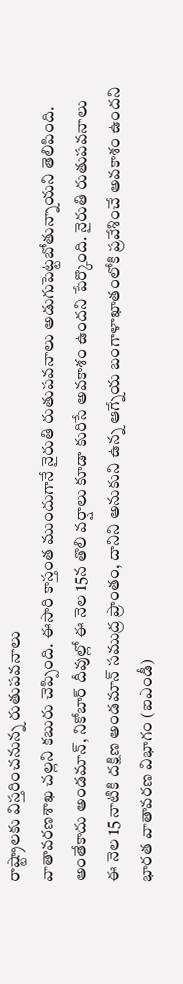రాష్ట్రాలకు విస్తరించనున్న రుతుపవనాలు
వాతావరణశాఖ చల్లని కబురు చెప్పింది. ఈసారి కాస్తంత ముందుగానే నైరుతి రుతుపవనాలు అడుగుపెట్టబోతున్నాయని తెలిపింది. అంతేకాదు అండమాన్, నికోబార్ దీవుల్లో ఈ నెల 15న తొలి వర్షాలు కూడా కురిసే అవకాశం ఉందని పేర్కొంది. నైరుతి రుతుపవనాలు ఈ నెల 15 నాటికి దక్షిణ అండమాన్ సముద్ర ప్రాంతం, దానిని అనుకుని ఉన్న ఆగ్నేయ బంగాళాఖాతంలోకి ప్రవేశించే అవకాశం ఉందని భారత వాతావరణ విభాగం (ఐఎండీ)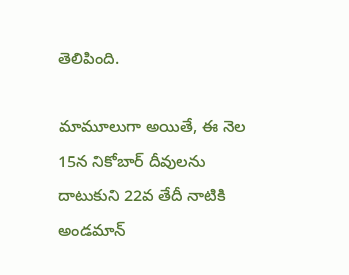తెలిపింది.

మామూలుగా అయితే, ఈ నెల 15న నికోబార్ దీవులను దాటుకుని 22వ తేదీ నాటికి అండమాన్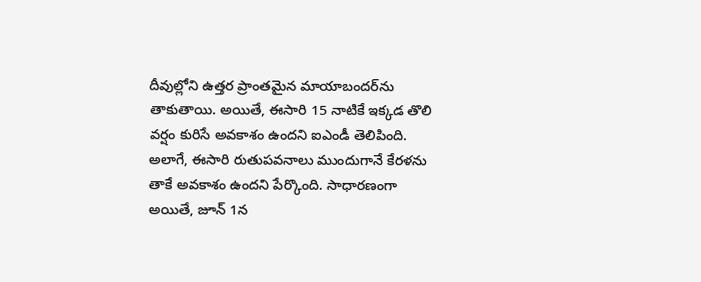దీవుల్లోని ఉత్తర ప్రాంతమైన మాయాబందర్‌ను తాకుతాయి. అయితే, ఈసారి 15 నాటికే ఇక్కడ తొలి వర్షం కురిసే అవకాశం ఉందని ఐఎండీ తెలిపింది. అలాగే, ఈసారి రుతుపవనాలు ముందుగానే కేరళను తాకే అవకాశం ఉందని పేర్కొంది. సాధారణంగా అయితే, జూన్ 1న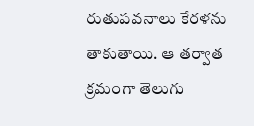రుతుపవనాలు కేరళను తాకుతాయి. ఆ తర్వాత క్రమంగా తెలుగు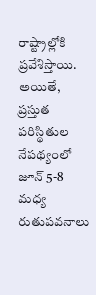రాష్ట్రాల్లోకి ప్రవేశిస్తాయి. అయితే, ప్రస్తుత పరిస్థితుల నేపథ్యంలో జూన్ 5-8 మధ్య రుతుపవనాలు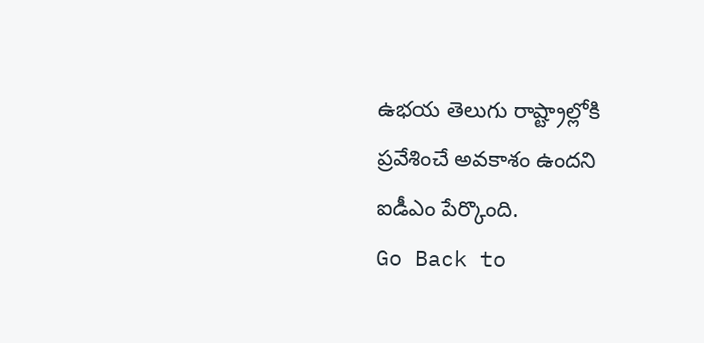ఉభయ తెలుగు రాష్ట్రాల్లోకి ప్రవేశించే అవకాశం ఉందని ఐడీఎం పేర్కొంది.
Go Back to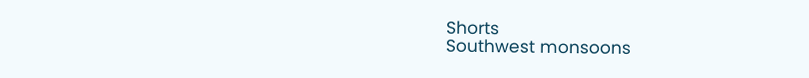Shorts
Southwest monsoons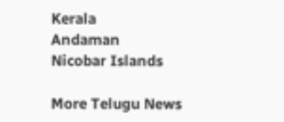Kerala
Andaman
Nicobar Islands

More Telugu News